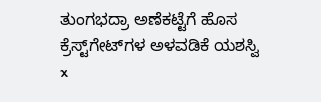ತುಂಗಭದ್ರಾ ಅಣೆಕಟ್ಟೆಗೆ ಹೊಸ ಕ್ರೆಸ್ಟ್‌ಗೇಟ್‌ಗಳ ಅಳವಡಿಕೆ ಯಶಸ್ವಿ
x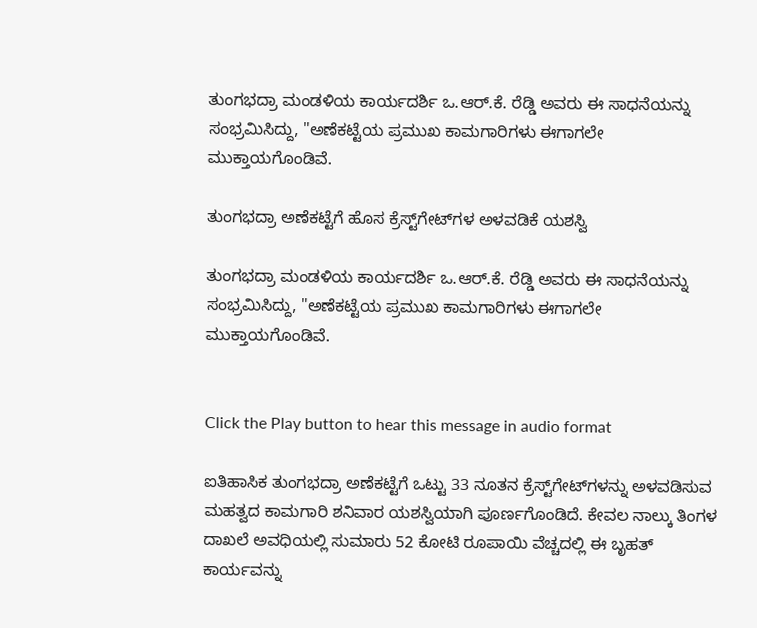ತುಂಗಭದ್ರಾ ಮಂಡಳಿಯ ಕಾರ್ಯದರ್ಶಿ ಒ.ಆರ್.ಕೆ. ರೆಡ್ಡಿ ಅವರು ಈ ಸಾಧನೆಯನ್ನು ಸಂಭ್ರಮಿಸಿದ್ದು, "ಅಣೆಕಟ್ಟೆಯ ಪ್ರಮುಖ ಕಾಮಗಾರಿಗಳು ಈಗಾಗಲೇ ಮುಕ್ತಾಯಗೊಂಡಿವೆ.

ತುಂಗಭದ್ರಾ ಅಣೆಕಟ್ಟೆಗೆ ಹೊಸ ಕ್ರೆಸ್ಟ್‌ಗೇಟ್‌ಗಳ ಅಳವಡಿಕೆ ಯಶಸ್ವಿ

ತುಂಗಭದ್ರಾ ಮಂಡಳಿಯ ಕಾರ್ಯದರ್ಶಿ ಒ.ಆರ್.ಕೆ. ರೆಡ್ಡಿ ಅವರು ಈ ಸಾಧನೆಯನ್ನು ಸಂಭ್ರಮಿಸಿದ್ದು, "ಅಣೆಕಟ್ಟೆಯ ಪ್ರಮುಖ ಕಾಮಗಾರಿಗಳು ಈಗಾಗಲೇ ಮುಕ್ತಾಯಗೊಂಡಿವೆ.


Click the Play button to hear this message in audio format

ಐತಿಹಾಸಿಕ ತುಂಗಭದ್ರಾ ಅಣೆಕಟ್ಟೆಗೆ ಒಟ್ಟು 33 ನೂತನ ಕ್ರೆಸ್ಟ್‌ಗೇಟ್‌ಗಳನ್ನು ಅಳವಡಿಸುವ ಮಹತ್ವದ ಕಾಮಗಾರಿ ಶನಿವಾರ ಯಶಸ್ವಿಯಾಗಿ ಪೂರ್ಣಗೊಂಡಿದೆ. ಕೇವಲ ನಾಲ್ಕು ತಿಂಗಳ ದಾಖಲೆ ಅವಧಿಯಲ್ಲಿ ಸುಮಾರು 52 ಕೋಟಿ ರೂಪಾಯಿ ವೆಚ್ಚದಲ್ಲಿ ಈ ಬೃಹತ್ ಕಾರ್ಯವನ್ನು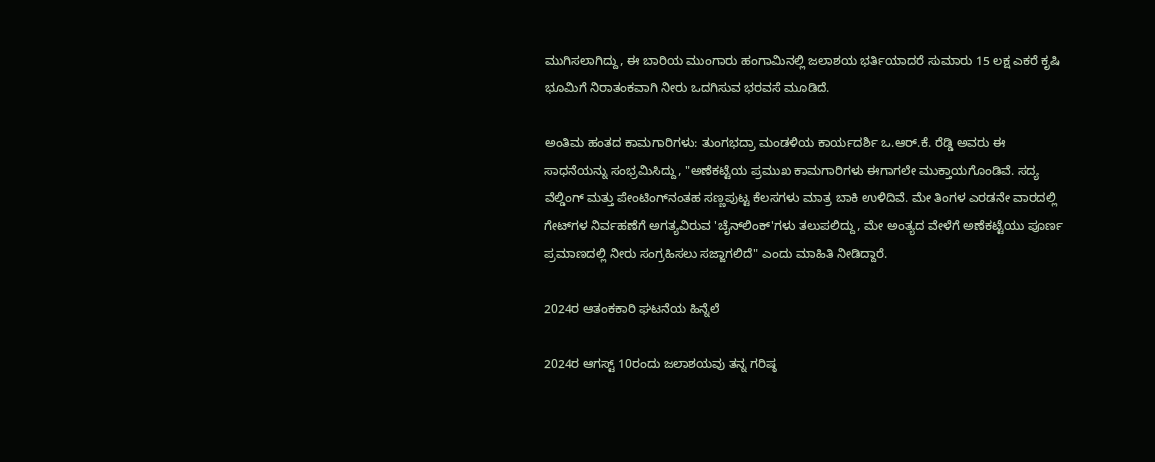ಮುಗಿಸಲಾಗಿದ್ದು, ಈ ಬಾರಿಯ ಮುಂಗಾರು ಹಂಗಾಮಿನಲ್ಲಿ ಜಲಾಶಯ ಭರ್ತಿಯಾದರೆ ಸುಮಾರು 15 ಲಕ್ಷ ಎಕರೆ ಕೃಷಿ ಭೂಮಿಗೆ ನಿರಾತಂಕವಾಗಿ ನೀರು ಒದಗಿಸುವ ಭರವಸೆ ಮೂಡಿದೆ.

ಅಂತಿಮ ಹಂತದ ಕಾಮಗಾರಿಗಳು: ತುಂಗಭದ್ರಾ ಮಂಡಳಿಯ ಕಾರ್ಯದರ್ಶಿ ಒ.ಆರ್.ಕೆ. ರೆಡ್ಡಿ ಅವರು ಈ ಸಾಧನೆಯನ್ನು ಸಂಭ್ರಮಿಸಿದ್ದು, "ಅಣೆಕಟ್ಟೆಯ ಪ್ರಮುಖ ಕಾಮಗಾರಿಗಳು ಈಗಾಗಲೇ ಮುಕ್ತಾಯಗೊಂಡಿವೆ. ಸದ್ಯ ವೆಲ್ಡಿಂಗ್ ಮತ್ತು ಪೇಂಟಿಂಗ್‌ನಂತಹ ಸಣ್ಣಪುಟ್ಟ ಕೆಲಸಗಳು ಮಾತ್ರ ಬಾಕಿ ಉಳಿದಿವೆ. ಮೇ ತಿಂಗಳ ಎರಡನೇ ವಾರದಲ್ಲಿ ಗೇಟ್‌ಗಳ ನಿರ್ವಹಣೆಗೆ ಅಗತ್ಯವಿರುವ 'ಚೈನ್‌ಲಿಂಕ್'ಗಳು ತಲುಪಲಿದ್ದು, ಮೇ ಅಂತ್ಯದ ವೇಳೆಗೆ ಅಣೆಕಟ್ಟೆಯು ಪೂರ್ಣ ಪ್ರಮಾಣದಲ್ಲಿ ನೀರು ಸಂಗ್ರಹಿಸಲು ಸಜ್ಜಾಗಲಿದೆ" ಎಂದು ಮಾಹಿತಿ ನೀಡಿದ್ದಾರೆ.

2024ರ ಆತಂಕಕಾರಿ ಘಟನೆಯ ಹಿನ್ನೆಲೆ

2024ರ ಆಗಸ್ಟ್ 10ರಂದು ಜಲಾಶಯವು ತನ್ನ ಗರಿಷ್ಠ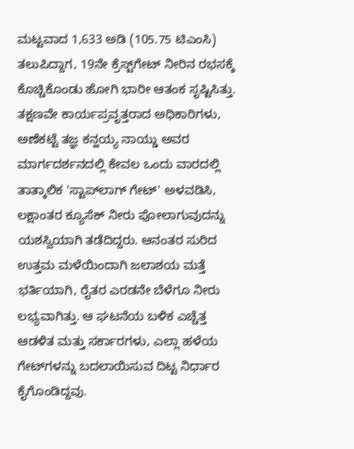ಮಟ್ಟವಾದ 1,633 ಅಡಿ (105.75 ಟಿಎಂಸಿ) ತಲುಪಿದ್ದಾಗ, 19ನೇ ಕ್ರೆಸ್ಟ್‌ಗೇಟ್ ನೀರಿನ ರಭಸಕ್ಕೆ ಕೊಚ್ಚಿಕೊಂಡು ಹೋಗಿ ಭಾರೀ ಆತಂಕ ಸೃಷ್ಟಿಸಿತ್ತು. ತಕ್ಷಣವೇ ಕಾರ್ಯಪ್ರವೃತ್ತರಾದ ಅಧಿಕಾರಿಗಳು, ಅಣೆಕಟ್ಟೆ ತಜ್ಞ ಕನ್ಹಯ್ಯ ನಾಯ್ಡು ಅವರ ಮಾರ್ಗದರ್ಶನದಲ್ಲಿ ಕೇವಲ ಒಂದು ವಾರದಲ್ಲಿ ತಾತ್ಕಾಲಿಕ 'ಸ್ಟಾಪ್‌ಲಾಗ್ ಗೇಟ್' ಅಳವಡಿಸಿ, ಲಕ್ಷಾಂತರ ಕ್ಯೂಸೆಕ್ ನೀರು ಪೋಲಾಗುವುದನ್ನು ಯಶಸ್ವಿಯಾಗಿ ತಡೆದಿದ್ದರು. ಆನಂತರ ಸುರಿದ ಉತ್ತಮ ಮಳೆಯಿಂದಾಗಿ ಜಲಾಶಯ ಮತ್ತೆ ಭರ್ತಿಯಾಗಿ, ರೈತರ ಎರಡನೇ ಬೆಳೆಗೂ ನೀರು ಲಭ್ಯವಾಗಿತ್ತು. ಆ ಘಟನೆಯ ಬಳಿಕ ಎಚ್ಚೆತ್ತ ಆಡಳಿತ ಮತ್ತು ಸರ್ಕಾರಗಳು, ಎಲ್ಲಾ ಹಳೆಯ ಗೇಟ್‌ಗಳನ್ನು ಬದಲಾಯಿಸುವ ದಿಟ್ಟ ನಿರ್ಧಾರ ಕೈಗೊಂಡಿದ್ದವು.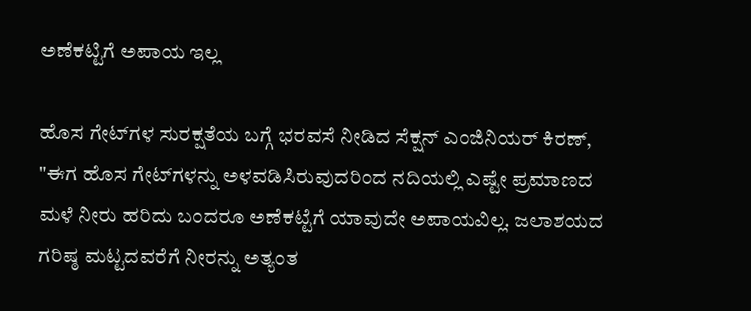ಅಣೆಕಟ್ಟಿಗೆ ಅಪಾಯ ಇಲ್ಲ

ಹೊಸ ಗೇಟ್‌ಗಳ ಸುರಕ್ಷತೆಯ ಬಗ್ಗೆ ಭರವಸೆ ನೀಡಿದ ಸೆಕ್ಷನ್ ಎಂಜಿನಿಯರ್ ಕಿರಣ್, "ಈಗ ಹೊಸ ಗೇಟ್‌ಗಳನ್ನು ಅಳವಡಿಸಿರುವುದರಿಂದ ನದಿಯಲ್ಲಿ ಎಷ್ಟೇ ಪ್ರಮಾಣದ ಮಳೆ ನೀರು ಹರಿದು ಬಂದರೂ ಅಣೆಕಟ್ಟೆಗೆ ಯಾವುದೇ ಅಪಾಯವಿಲ್ಲ. ಜಲಾಶಯದ ಗರಿಷ್ಠ ಮಟ್ಟದವರೆಗೆ ನೀರನ್ನು ಅತ್ಯಂತ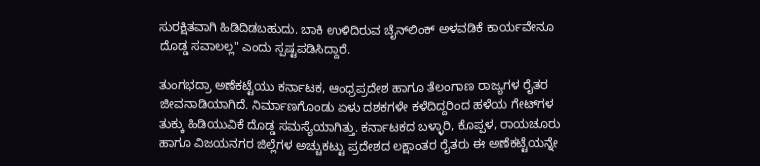ಸುರಕ್ಷಿತವಾಗಿ ಹಿಡಿದಿಡಬಹುದು. ಬಾಕಿ ಉಳಿದಿರುವ ಚೈನ್‌ಲಿಂಕ್ ಅಳವಡಿಕೆ ಕಾರ್ಯವೇನೂ ದೊಡ್ಡ ಸವಾಲಲ್ಲ" ಎಂದು ಸ್ಪಷ್ಟಪಡಿಸಿದ್ದಾರೆ.

ತುಂಗಭದ್ರಾ ಅಣೆಕಟ್ಟೆಯು ಕರ್ನಾಟಕ, ಆಂಧ್ರಪ್ರದೇಶ ಹಾಗೂ ತೆಲಂಗಾಣ ರಾಜ್ಯಗಳ ರೈತರ ಜೀವನಾಡಿಯಾಗಿದೆ. ನಿರ್ಮಾಣಗೊಂಡು ಏಳು ದಶಕಗಳೇ ಕಳೆದಿದ್ದರಿಂದ ಹಳೆಯ ಗೇಟ್‌ಗಳ ತುಕ್ಕು ಹಿಡಿಯುವಿಕೆ ದೊಡ್ಡ ಸಮಸ್ಯೆಯಾಗಿತ್ತು. ಕರ್ನಾಟಕದ ಬಳ್ಳಾರಿ, ಕೊಪ್ಪಳ, ರಾಯಚೂರು ಹಾಗೂ ವಿಜಯನಗರ ಜಿಲ್ಲೆಗಳ ಅಚ್ಚುಕಟ್ಟು ಪ್ರದೇಶದ ಲಕ್ಷಾಂತರ ರೈತರು ಈ ಅಣೆಕಟ್ಟೆಯನ್ನೇ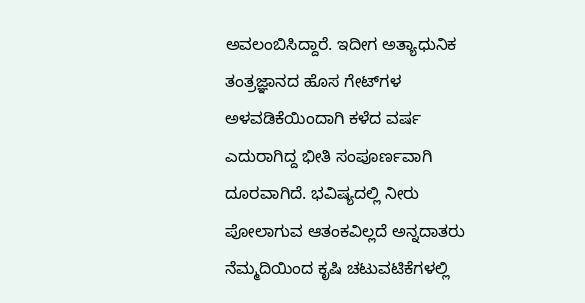ಅವಲಂಬಿಸಿದ್ದಾರೆ. ಇದೀಗ ಅತ್ಯಾಧುನಿಕ ತಂತ್ರಜ್ಞಾನದ ಹೊಸ ಗೇಟ್‌ಗಳ ಅಳವಡಿಕೆಯಿಂದಾಗಿ ಕಳೆದ ವರ್ಷ ಎದುರಾಗಿದ್ದ ಭೀತಿ ಸಂಪೂರ್ಣವಾಗಿ ದೂರವಾಗಿದೆ. ಭವಿಷ್ಯದಲ್ಲಿ ನೀರು ಪೋಲಾಗುವ ಆತಂಕವಿಲ್ಲದೆ ಅನ್ನದಾತರು ನೆಮ್ಮದಿಯಿಂದ ಕೃಷಿ ಚಟುವಟಿಕೆಗಳಲ್ಲಿ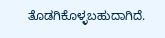ತೊಡಗಿಕೊಳ್ಳಬಹುದಾಗಿದೆ.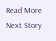Read More
Next Story